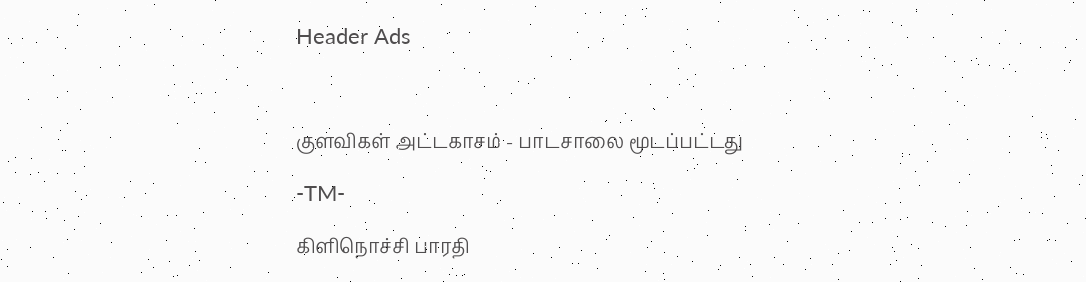Header Ads



குளவிகள் அட்டகாசம் - பாடசாலை மூடப்பட்டது

-TM-

கிளிநொச்சி பாரதி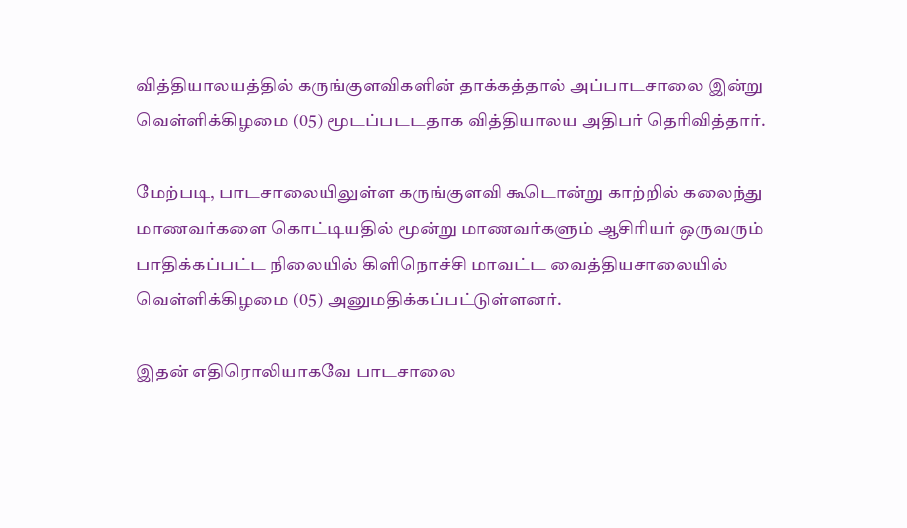வித்தியாலயத்தில் கருங்குளவிகளின் தாக்கத்தால் அப்பாடசாலை இன்று வெள்ளிக்கிழமை (05) மூடப்படடதாக வித்தியாலய அதிபர் தெரிவித்தார்.

மேற்படி, பாடசாலையிலுள்ள கருங்குளவி கூடொன்று காற்றில் கலைந்து மாணவர்களை கொட்டியதில் மூன்று மாணவர்களும் ஆசிரியர் ஒருவரும் பாதிக்கப்பட்ட நிலையில் கிளிநொச்சி மாவட்ட வைத்தியசாலையில் வெள்ளிக்கிழமை (05) அனுமதிக்கப்பட்டுள்ளனர்.

இதன் எதிரொலியாகவே பாடசாலை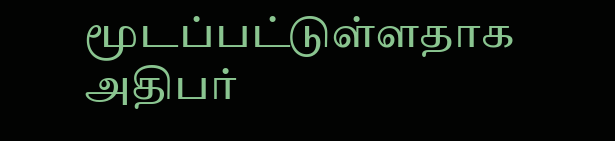மூடப்பட்டுள்ளதாக அதிபர்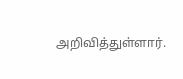அறிவித்துள்ளார்.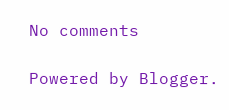No comments

Powered by Blogger.